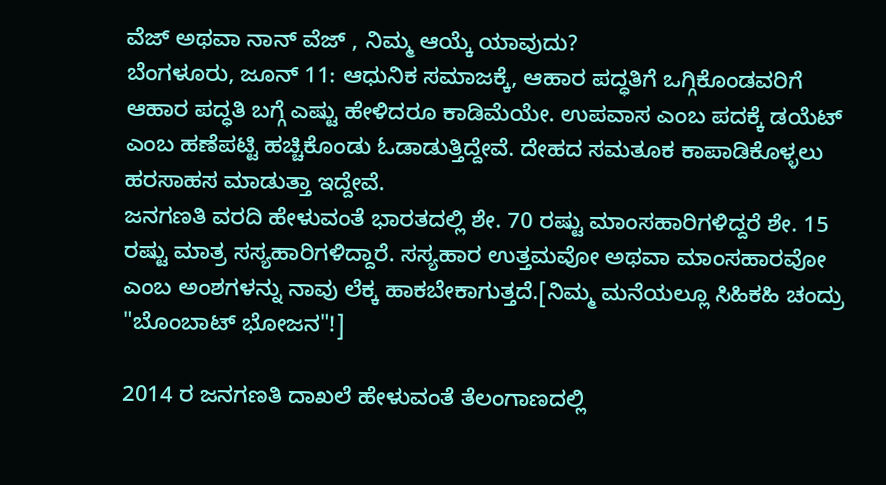ವೆಜ್ ಅಥವಾ ನಾನ್ ವೆಜ್ , ನಿಮ್ಮ ಆಯ್ಕೆ ಯಾವುದು?
ಬೆಂಗಳೂರು, ಜೂನ್ 11: ಆಧುನಿಕ ಸಮಾಜಕ್ಕೆ, ಆಹಾರ ಪದ್ಧತಿಗೆ ಒಗ್ಗಿಕೊಂಡವರಿಗೆ ಆಹಾರ ಪದ್ಧತಿ ಬಗ್ಗೆ ಎಷ್ಟು ಹೇಳಿದರೂ ಕಾಡಿಮೆಯೇ. ಉಪವಾಸ ಎಂಬ ಪದಕ್ಕೆ ಡಯೆಟ್ ಎಂಬ ಹಣೆಪಟ್ಟಿ ಹಚ್ಚಿಕೊಂಡು ಓಡಾಡುತ್ತಿದ್ದೇವೆ. ದೇಹದ ಸಮತೂಕ ಕಾಪಾಡಿಕೊಳ್ಳಲು ಹರಸಾಹಸ ಮಾಡುತ್ತಾ ಇದ್ದೇವೆ.
ಜನಗಣತಿ ವರದಿ ಹೇಳುವಂತೆ ಭಾರತದಲ್ಲಿ ಶೇ. 70 ರಷ್ಟು ಮಾಂಸಹಾರಿಗಳಿದ್ದರೆ ಶೇ. 15 ರಷ್ಟು ಮಾತ್ರ ಸಸ್ಯಹಾರಿಗಳಿದ್ದಾರೆ. ಸಸ್ಯಹಾರ ಉತ್ತಮವೋ ಅಥವಾ ಮಾಂಸಹಾರವೋ ಎಂಬ ಅಂಶಗಳನ್ನು ನಾವು ಲೆಕ್ಕ ಹಾಕಬೇಕಾಗುತ್ತದೆ.[ನಿಮ್ಮ ಮನೆಯಲ್ಲೂ ಸಿಹಿಕಹಿ ಚಂದ್ರು "ಬೊಂಬಾಟ್ ಭೋಜನ"!]

2014 ರ ಜನಗಣತಿ ದಾಖಲೆ ಹೇಳುವಂತೆ ತೆಲಂಗಾಣದಲ್ಲಿ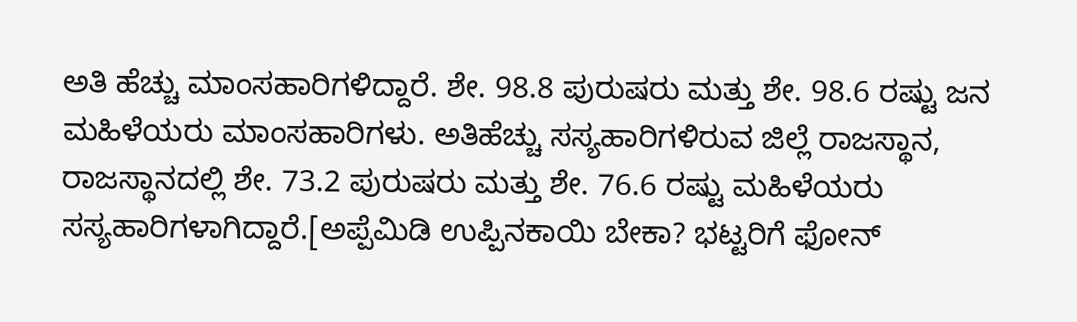ಅತಿ ಹೆಚ್ಚು ಮಾಂಸಹಾರಿಗಳಿದ್ದಾರೆ. ಶೇ. 98.8 ಪುರುಷರು ಮತ್ತು ಶೇ. 98.6 ರಷ್ಟು ಜನ ಮಹಿಳೆಯರು ಮಾಂಸಹಾರಿಗಳು. ಅತಿಹೆಚ್ಚು ಸಸ್ಯಹಾರಿಗಳಿರುವ ಜಿಲ್ಲೆ ರಾಜಸ್ಥಾನ, ರಾಜಸ್ಥಾನದಲ್ಲಿ ಶೇ. 73.2 ಪುರುಷರು ಮತ್ತು ಶೇ. 76.6 ರಷ್ಟು ಮಹಿಳೆಯರು ಸಸ್ಯಹಾರಿಗಳಾಗಿದ್ದಾರೆ.[ಅಪ್ಪೆಮಿಡಿ ಉಪ್ಪಿನಕಾಯಿ ಬೇಕಾ? ಭಟ್ಟರಿಗೆ ಫೋನ್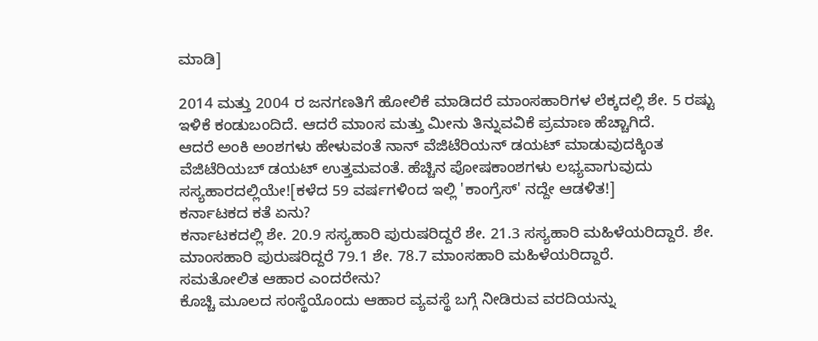ಮಾಡಿ]

2014 ಮತ್ತು 2004 ರ ಜನಗಣತಿಗೆ ಹೋಲಿಕೆ ಮಾಡಿದರೆ ಮಾಂಸಹಾರಿಗಳ ಲೆಕ್ಕದಲ್ಲಿ ಶೇ. 5 ರಷ್ಟು ಇಳಿಕೆ ಕಂಡುಬಂದಿದೆ. ಆದರೆ ಮಾಂಸ ಮತ್ತು ಮೀನು ತಿನ್ನುವವಿಕೆ ಪ್ರಮಾಣ ಹೆಚ್ಚಾಗಿದೆ.
ಆದರೆ ಅಂಕಿ ಅಂಶಗಳು ಹೇಳುವಂತೆ ನಾನ್ ವೆಜಿಟೆರಿಯನ್ ಡಯಟ್ ಮಾಡುವುದಕ್ಕಿಂತ ವೆಜಿಟೆರಿಯಬ್ ಡಯಟ್ ಉತ್ತಮವಂತೆ. ಹೆಚ್ಚಿನ ಪೋಷಕಾಂಶಗಳು ಲಭ್ಯವಾಗುವುದು ಸಸ್ಯಹಾರದಲ್ಲಿಯೇ![ಕಳೆದ 59 ವರ್ಷಗಳಿಂದ ಇಲ್ಲಿ 'ಕಾಂಗ್ರೆಸ್' ನದ್ದೇ ಆಡಳಿತ!]
ಕರ್ನಾಟಕದ ಕತೆ ಏನು?
ಕರ್ನಾಟಕದಲ್ಲಿ ಶೇ. 20.9 ಸಸ್ಯಹಾರಿ ಪುರುಷರಿದ್ದರೆ ಶೇ. 21.3 ಸಸ್ಯಹಾರಿ ಮಹಿಳೆಯರಿದ್ದಾರೆ. ಶೇ. ಮಾಂಸಹಾರಿ ಪುರುಷರಿದ್ದರೆ 79.1 ಶೇ. 78.7 ಮಾಂಸಹಾರಿ ಮಹಿಳೆಯರಿದ್ದಾರೆ.
ಸಮತೋಲಿತ ಆಹಾರ ಎಂದರೇನು?
ಕೊಚ್ಚಿ ಮೂಲದ ಸಂಸ್ಥೆಯೊಂದು ಆಹಾರ ವ್ಯವಸ್ಥೆ ಬಗ್ಗೆ ನೀಡಿರುವ ವರದಿಯನ್ನು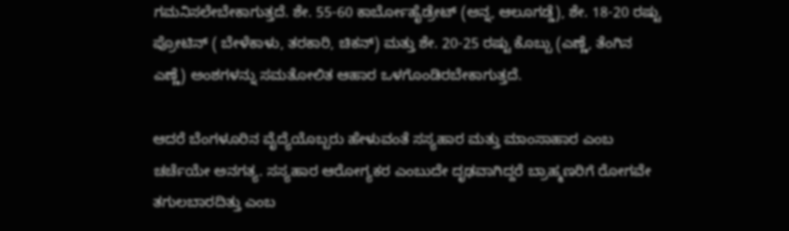ಗಮನಿಸಲೇಬೇಕಾಗುತ್ತದೆ. ಶೇ. 55-60 ಕಾರ್ಬೋಹೈಡ್ರೇಟ್ (ಅನ್ನ, ಆಲೂಗಡ್ಡೆ), ಶೇ. 18-20 ರಷ್ಟು ಪ್ರೋಟಿನ್ ( ಬೇಳೆಕಾಳು, ತರಕಾರಿ, ಚಿಕನ್) ಮತ್ತು ಶೇ. 20-25 ರಷ್ಟು ಕೊಬ್ಬು (ಎಣ್ಣೆ, ತೆಂಗಿನ ಎಣ್ಣೆ) ಅಂಶಗಳನ್ನು ಸಮತೋಲಿತ ಆಹಾರ ಒಳಗೊಂಡಿರಬೇಕಾಗುತ್ತದೆ.

ಆದರೆ ಬೆಂಗಳೂರಿನ ವೈದ್ಯೆಯೊಬ್ಬರು ಹೇಳುವಂತೆ ಸಸ್ಯಹಾರ ಮತ್ತು ಮಾಂಸಾಹಾರ ಎಂಬ ಚರ್ಚೆಯೇ ಅನಗತ್ಯ. ಸಸ್ಯಹಾರ ಆರೋಗ್ಯಕರ ಎಂಬುದೇ ದೃಢವಾಗಿದ್ದರೆ ಬ್ರಾಹ್ಮಣರಿಗೆ ರೋಗವೇ ತಗುಲಬಾರದಿತ್ತು ಎಂಬ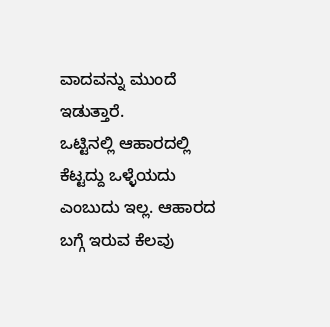ವಾದವನ್ನು ಮುಂದೆ ಇಡುತ್ತಾರೆ.
ಒಟ್ಟಿನಲ್ಲಿ ಆಹಾರದಲ್ಲಿ ಕೆಟ್ಟದ್ದು ಒಳ್ಳೆಯದು ಎಂಬುದು ಇಲ್ಲ. ಆಹಾರದ ಬಗ್ಗೆ ಇರುವ ಕೆಲವು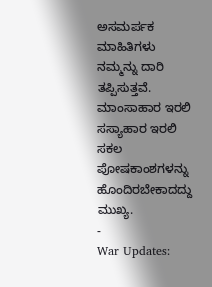ಅಸಮರ್ಪಕ ಮಾಹಿತಿಗಳು ನಮ್ಮನ್ನು ದಾರಿ ತಪ್ಪಿಸುತ್ತವೆ. ಮಾಂಸಾಹಾರ ಇರಲಿ ಸಸ್ಯಾಹಾರ ಇರಲಿ ಸಕಲ ಪೋಷಕಾಂಶಗಳನ್ನು ಹೊಂದಿರಬೇಕಾದದ್ದು ಮುಖ್ಯ.
-
War Updates: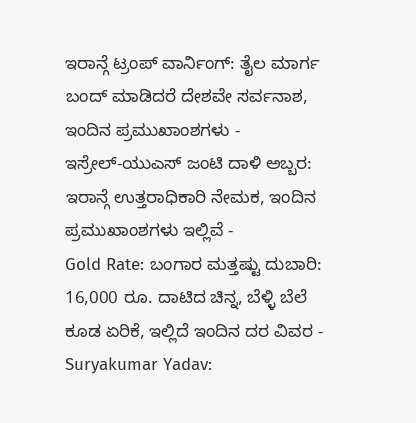ಇರಾನ್ಗೆ ಟ್ರಂಪ್ ವಾರ್ನಿಂಗ್: ತೈಲ ಮಾರ್ಗ ಬಂದ್ ಮಾಡಿದರೆ ದೇಶವೇ ಸರ್ವನಾಶ, ಇಂದಿನ ಪ್ರಮುಖಾಂಶಗಳು -
ಇಸ್ರೇಲ್-ಯುಎಸ್ ಜಂಟಿ ದಾಳಿ ಅಬ್ಬರ: ಇರಾನ್ಗೆ ಉತ್ತರಾಧಿಕಾರಿ ನೇಮಕ, ಇಂದಿನ ಪ್ರಮುಖಾಂಶಗಳು ಇಲ್ಲಿವೆ -
Gold Rate: ಬಂಗಾರ ಮತ್ತಷ್ಟು ದುಬಾರಿ: 16,000 ರೂ. ದಾಟಿದ ಚಿನ್ನ, ಬೆಳ್ಳಿ ಬೆಲೆ ಕೂಡ ಏರಿಕೆ, ಇಲ್ಲಿದೆ ಇಂದಿನ ದರ ವಿವರ -
Suryakumar Yadav: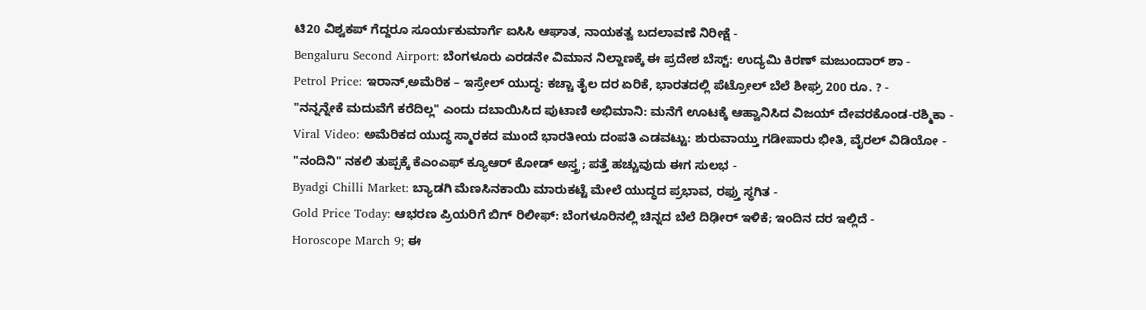ಟಿ20 ವಿಶ್ವಕಪ್ ಗೆದ್ದರೂ ಸೂರ್ಯಕುಮಾರ್ಗೆ ಐಸಿಸಿ ಆಘಾತ, ನಾಯಕತ್ವ ಬದಲಾವಣೆ ನಿರೀಕ್ಷೆ -
Bengaluru Second Airport: ಬೆಂಗಳೂರು ಎರಡನೇ ವಿಮಾನ ನಿಲ್ದಾಣಕ್ಕೆ ಈ ಪ್ರದೇಶ ಬೆಸ್ಟ್: ಉದ್ಯಮಿ ಕಿರಣ್ ಮಜುಂದಾರ್ ಶಾ -
Petrol Price: ಇರಾನ್,ಅಮೆರಿಕ – ಇಸ್ರೇಲ್ ಯುದ್ಧ: ಕಚ್ಚಾ ತೈಲ ದರ ಏರಿಕೆ, ಭಾರತದಲ್ಲಿ ಪೆಟ್ರೋಲ್ ಬೆಲೆ ಶೀಘ್ರ 200 ರೂ. ? -
"ನನ್ನನ್ನೇಕೆ ಮದುವೆಗೆ ಕರೆದಿಲ್ಲ" ಎಂದು ದಬಾಯಿಸಿದ ಪುಟಾಣಿ ಅಭಿಮಾನಿ: ಮನೆಗೆ ಊಟಕ್ಕೆ ಆಹ್ವಾನಿಸಿದ ವಿಜಯ್ ದೇವರಕೊಂಡ-ರಶ್ಮಿಕಾ -
Viral Video: ಅಮೆರಿಕದ ಯುದ್ಧ ಸ್ಮಾರಕದ ಮುಂದೆ ಭಾರತೀಯ ದಂಪತಿ ಎಡವಟ್ಟು: ಶುರುವಾಯ್ತು ಗಡೀಪಾರು ಭೀತಿ, ವೈರಲ್ ವಿಡಿಯೋ -
"ನಂದಿನಿ" ನಕಲಿ ತುಪ್ಪಕ್ಕೆ ಕೆಎಂಎಫ್ ಕ್ಯೂಆರ್ ಕೋಡ್ ಅಸ್ತ್ರ; ಪತ್ತೆ ಹಚ್ಚುವುದು ಈಗ ಸುಲಭ -
Byadgi Chilli Market: ಬ್ಯಾಡಗಿ ಮೆಣಸಿನಕಾಯಿ ಮಾರುಕಟ್ಟೆ ಮೇಲೆ ಯುದ್ಧದ ಪ್ರಭಾವ, ರಫ್ತು ಸ್ಥಗಿತ -
Gold Price Today: ಆಭರಣ ಪ್ರಿಯರಿಗೆ ಬಿಗ್ ರಿಲೀಫ್: ಬೆಂಗಳೂರಿನಲ್ಲಿ ಚಿನ್ನದ ಬೆಲೆ ದಿಢೀರ್ ಇಳಿಕೆ; ಇಂದಿನ ದರ ಇಲ್ಲಿದೆ -
Horoscope March 9; ಈ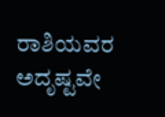ರಾಶಿಯವರ ಅದೃಷ್ಟವೇ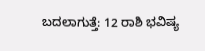ಬದಲಾಗುತ್ತೆ: 12 ರಾಶಿ ಭವಿಷ್ಯ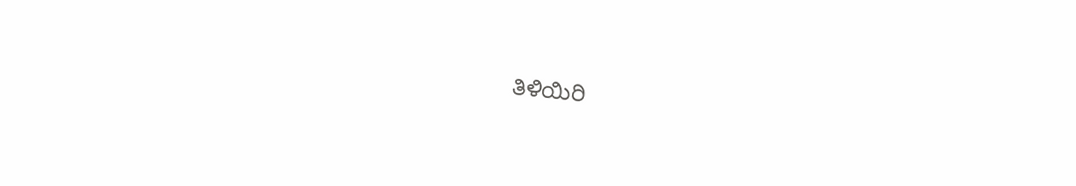ತಿಳಿಯಿರಿ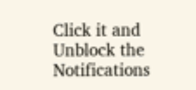Click it and Unblock the Notifications